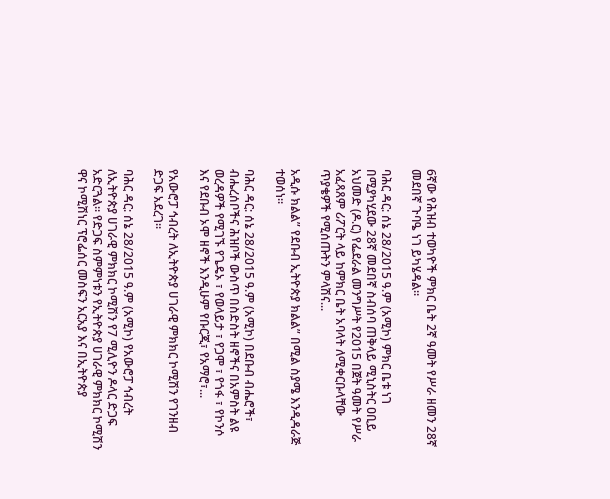6ኛው የሕዝብ ተወካዮች ምክር ቤት 2ኛ ዓመት የሥራ ዘመን 28ኛ መደበኛ ጉባዔ ነገ ይካሄዳል።

ባሕር ዳር: ሰኔ 28/2015 ዓ.ም (አሚኮ) ምክር ቤቱ ነገ በሚያካሂደው 28ኛ መደበኛ ስብሰባ ጠቅላይ ሚኒስትር ዐቢይ አህመድ (ዶ.ር) የፌደራል መንግሥት የ2015 በጀት ዓመት የሥራ አፈጻጸም ሪፖርት ላይ ከምክር ቤት አባላት ለሚቀርቡላቸው ጥያቄዎች የሚሰጡትን ምላሽና...

አዲሱ ክልል” የደቡብ ኢትዮጵያ ክልል” በሚል ስያሜ እንዲዳራጅ ተወሰነ።

ባሕር ዳር: ሰኔ 28/2015 ዓ.ም (አሚኮ) በደቡብ ብሔሮች፣ ብሔረሰቦችና ሕዝቦች ውስጥ በስድስት ዘኖችና በአምስት ልዩ ወረዳዎች የሚገኙ የጌዴኦ ፣ የወላይታ ፣ የጋሞ ፣ የጎፋ ፣ የኮንሶ እና የደቡብ ኦሞ ዘኖች እንዲሁም የቡርጂ፣ የአማሮ፣...

የአውሮፓ ኅብረት ለኢትዮጵያ ሀገራዊ ምክክር ኮሚሽን የገንዘብ ድጋፍ አደረገ።

ባሕር ዳር: ሰኔ 28/2015 ዓ.ም (አሚኮ) የአውሮፓ ኅብረት ለኢትዮጵያ ሀገራዊ ምክክር ኮሚሽን የ7 ሚሊዮን ዶላር ድጋፍ አድርጓል። የድጋፍ ስምምነቱን የኢትዮጵያ ሀገራዊ ምክክር ኮሚሽን ዋና ኮሚሽነር ፕሮፌሰር መስፍን አርአያ እና በኢትዮጵያ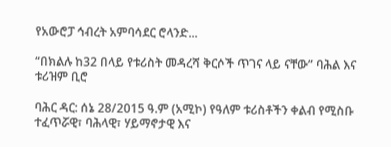የአውሮፓ ኅብረት አምባሳደር ሮላንድ...

“በክልሉ ከ32 በላይ የቱሪስት መዳረሻ ቅርሶች ጥገና ላይ ናቸው” ባሕል እና ቱሪዝም ቢሮ

ባሕር ዳር: ሰኔ 28/2015 ዓ.ም (አሚኮ) የዓለም ቱሪስቶችን ቀልብ የሚስቡ ተፈጥሯዊ፣ ባሕላዊ፣ ሃይማኖታዊ እና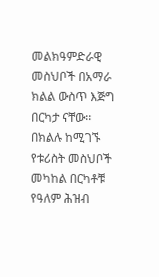መልክዓምድራዊ መስህቦች በአማራ ክልል ውስጥ እጅግ በርካታ ናቸው፡፡ በክልሉ ከሚገኙ የቱሪስት መስህቦች መካከል በርካቶቹ የዓለም ሕዝብ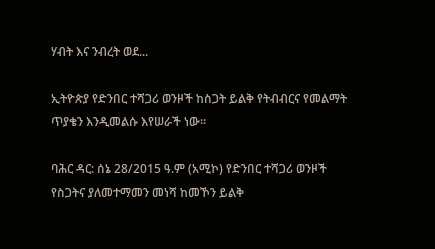ሃብት እና ንብረት ወደ...

ኢትዮጵያ የድንበር ተሻጋሪ ወንዞች ከስጋት ይልቅ የትብብርና የመልማት ጥያቄን እንዲመልሱ እየሠራች ነው።

ባሕር ዳር: ሰኔ 28/2015 ዓ.ም (አሚኮ) የድንበር ተሻጋሪ ወንዞች የስጋትና ያለመተማመን መነሻ ከመኾን ይልቅ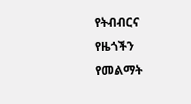የትብብርና የዜጎችን የመልማት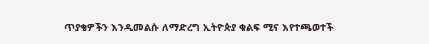ጥያቄዎችን እንዲመልሱ ለማድረግ ኢትዮጵያ ቁልፍ ሚና እየተጫወተች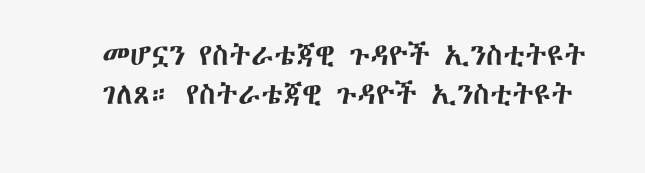መሆኗን የስትራቴጃዊ ጉዳዮች ኢንስቲትዩት ገለጸ። የስትራቴጃዊ ጉዳዮች ኢንስቲትዩት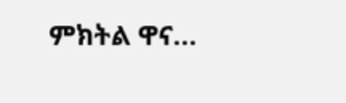ምክትል ዋና...